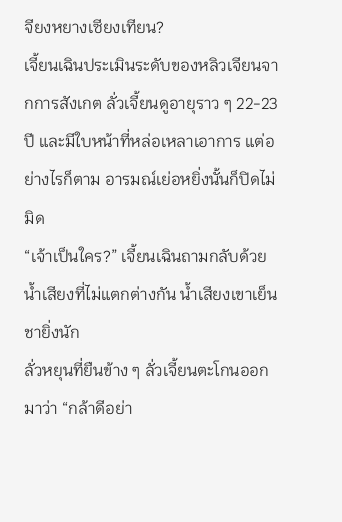จียงหยางเซียงเทียน?
เจี้ยนเฉินประเมินระดับของหลิวเจียนจากการสังเกต ลั่วเจี้ยนดูอายุราว ๆ 22-23 ปี และมีใบหน้าที่หล่อเหลาเอาการ แต่อย่างไรก็ตาม อารมณ์เย่อหยิ่งนั้นก็ปิดไม่มิด
“เจ้าเป็นใคร?” เจี้ยนเฉินถามกลับด้วยน้ำเสียงที่ไม่แตกต่างกัน น้ำเสียงเขาเย็นชายิ่งนัก
ลั่วหยุนที่ยืนข้าง ๆ ลั่วเจี้ยนตะโกนออกมาว่า “กล้าดีอย่า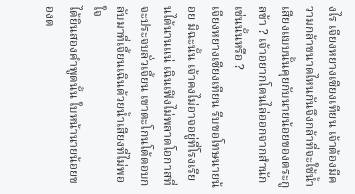งไร เจียงหยางเซียงเทียน เจ้าต้องมีความกล้าขนาดไหนกันจึงกล้าที่จะใช้น้ำเสียงแบบนั้นคุยกับนายน้อยของตระกูลข้า ? เจ้าอยากโดนไล่ออกจากสำนักเช่นนั้นหรือ ?
เจียงหยางเซียงเทียน รีบขอโทษนายน้อย มิฉะนั้น เจ้าคงไม่อาจอยู่ที่โรงเรียนได้นานแน่ เฉินเฟิงไม่พลาดโอกาสที่จะประจบลั่วเจี้ยน เขาตะโกนโต้ตอบกลับมาที่เจี้ยนเฉินด้วยน้ำเสียงที่ไม่พอใจ
ได้ยินสองคำพูดนั้น ใบหน้านายน้อยของต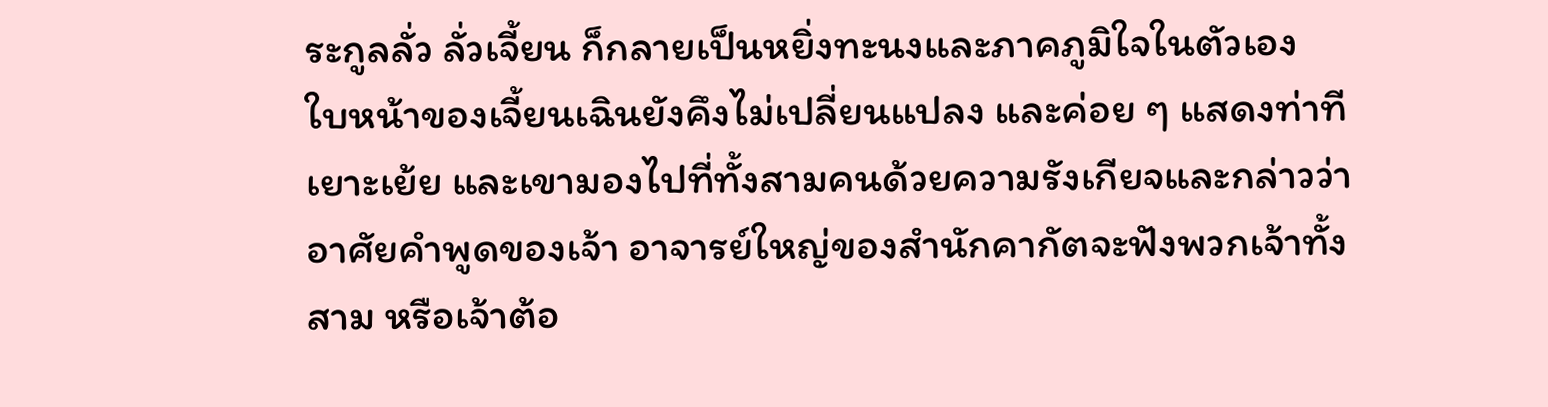ระกูลลั่ว ลั่วเจี้ยน ก็กลายเป็นหยิ่งทะนงและภาคภูมิใจในตัวเอง
ใบหน้าของเจี้ยนเฉินยังคึงไม่เปลี่ยนแปลง และค่อย ๆ แสดงท่าทีเยาะเย้ย และเขามองไปที่ทั้งสามคนด้วยความรังเกียจและกล่าวว่า อาศัยคำพูดของเจ้า อาจารย์ใหญ่ของสำนักคากัตจะฟังพวกเจ้าทั้งสาม หรือเจ้าต้อ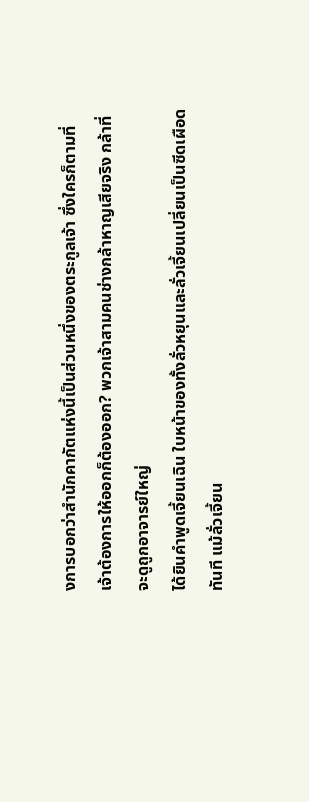งการบอกว่าสำนักคากัตแห่งนี้เป็นส่วนหนึ่งของตระกูลเจ้า ซึ่งใครก็ตามที่เจ้าต้องการให้ออกก็ต้องออก? พวกเจ้าสามคนช่างกล้าหาญเสียจริง กล้าที่จะดูถูกอาจารย์ใหญ่
ได้ยินคำพูดเจี้ยนเฉิน ใบหน้าของทั้งลั่วหยุนและลั่วเจี้ยนเปลี่ยนเป็นซีดเผือดทันที แม้ลั่วเจี้ยน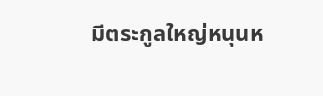มีตระกูลใหญ่หนุนห